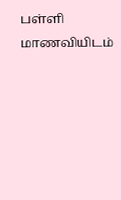பள்ளி மாணவியிடம்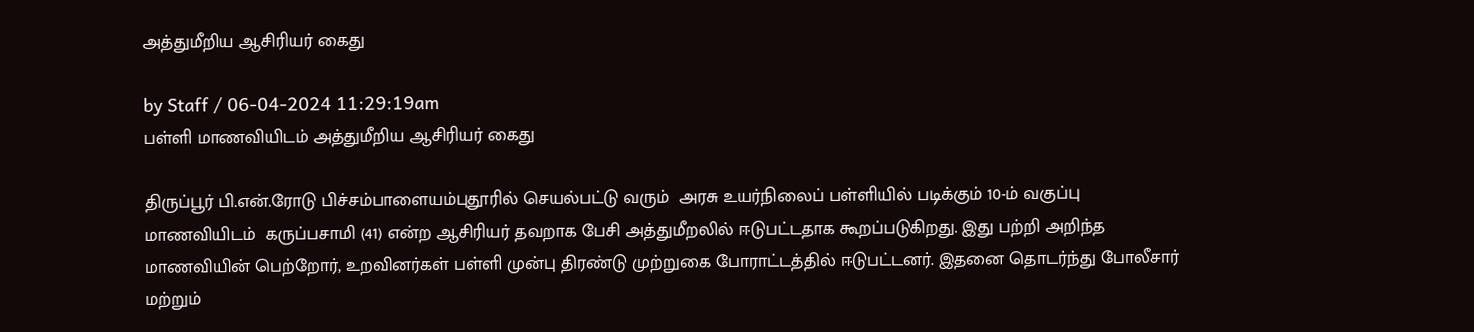அத்துமீறிய ஆசிரியர் கைது

by Staff / 06-04-2024 11:29:19am
பள்ளி மாணவியிடம் அத்துமீறிய ஆசிரியர் கைது

திருப்பூர் பி.என்.ரோடு பிச்சம்பாளையம்புதூரில் செயல்பட்டு வரும்  அரசு உயர்நிலைப் பள்ளியில் படிக்கும் 10-ம் வகுப்பு மாணவியிடம்  கருப்பசாமி (41) என்ற ஆசிரியர் தவறாக பேசி அத்துமீறலில் ஈடுபட்டதாக கூறப்படுகிறது. இது பற்றி அறிந்த மாணவியின் பெற்றோர், உறவினர்கள் பள்ளி முன்பு திரண்டு முற்றுகை போராட்டத்தில் ஈடுபட்டனர். இதனை தொடர்ந்து போலீசார் மற்றும்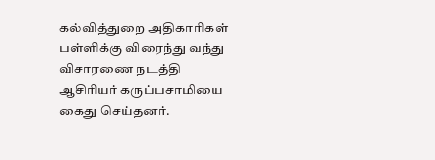கல்வித்துறை அதிகாரிகள் பள்ளிக்கு விரைந்து வந்து விசாரணை நடத்தி ஆசிரியர் கருப்பசாமியை கைது செய்தனர்.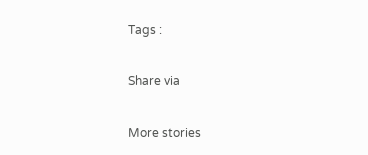Tags :

Share via

More stories